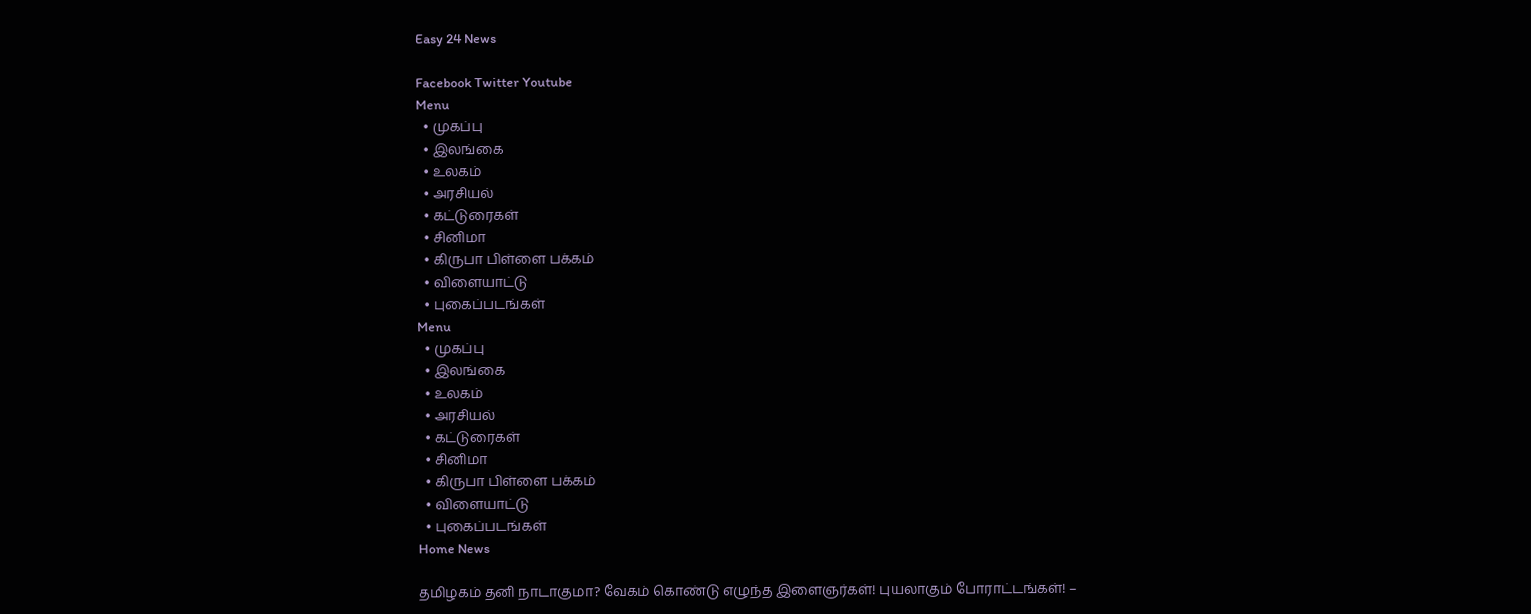Easy 24 News

Facebook Twitter Youtube
Menu
  • முகப்பு
  • இலங்கை
  • உலகம்
  • அரசியல்
  • கட்டுரைகள்
  • சினிமா
  • கிருபா பிள்ளை பக்கம்
  • விளையாட்டு
  • புகைப்படங்கள்
Menu
  • முகப்பு
  • இலங்கை
  • உலகம்
  • அரசியல்
  • கட்டுரைகள்
  • சினிமா
  • கிருபா பிள்ளை பக்கம்
  • விளையாட்டு
  • புகைப்படங்கள்
Home News

தமிழகம் தனி நாடாகுமா? வேகம் கொண்டு எழுந்த இளைஞர்கள்! புயலாகும் போராட்டங்கள்! –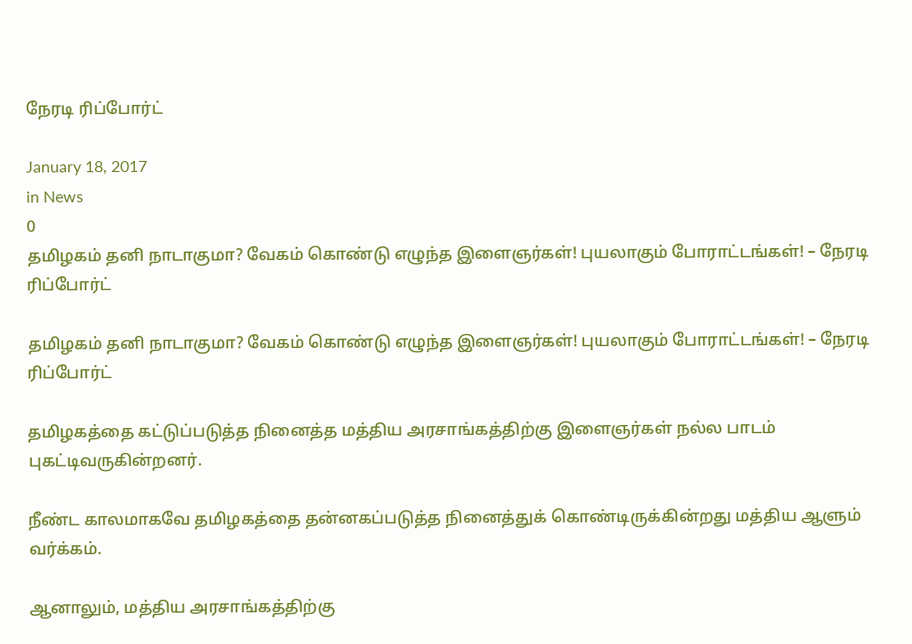நேரடி ரிப்போர்ட்

January 18, 2017
in News
0
தமிழகம் தனி நாடாகுமா? வேகம் கொண்டு எழுந்த இளைஞர்கள்! புயலாகும் போராட்டங்கள்! – நேரடி ரிப்போர்ட்

தமிழகம் தனி நாடாகுமா? வேகம் கொண்டு எழுந்த இளைஞர்கள்! புயலாகும் போராட்டங்கள்! – நேரடி ரிப்போர்ட்

தமிழகத்தை கட்டுப்படுத்த நினைத்த மத்திய அரசாங்கத்திற்கு இளைஞர்கள் நல்ல பாடம் புகட்டிவருகின்றனர்.

நீண்ட காலமாகவே தமிழகத்தை தன்னகப்படுத்த நினைத்துக் கொண்டிருக்கின்றது மத்திய ஆளும் வர்க்கம்.

ஆனாலும், மத்திய அரசாங்கத்திற்கு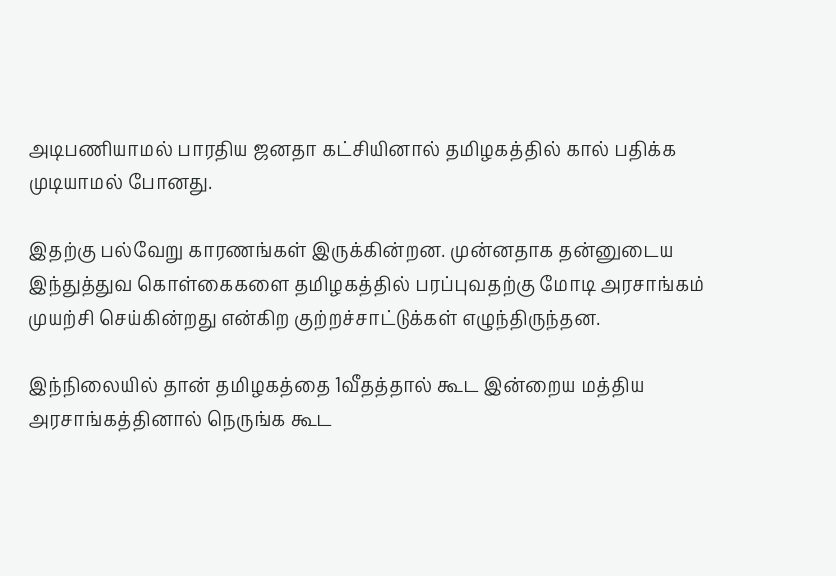அடிபணியாமல் பாரதிய ஜனதா கட்சியினால் தமிழகத்தில் கால் பதிக்க முடியாமல் போனது.

இதற்கு பல்வேறு காரணங்கள் இருக்கின்றன. முன்னதாக தன்னுடைய இந்துத்துவ கொள்கைகளை தமிழகத்தில் பரப்புவதற்கு மோடி அரசாங்கம் முயற்சி செய்கின்றது என்கிற குற்றச்சாட்டுக்கள் எழுந்திருந்தன.

இந்நிலையில் தான் தமிழகத்தை 1வீதத்தால் கூட இன்றைய மத்திய அரசாங்கத்தினால் நெருங்க கூட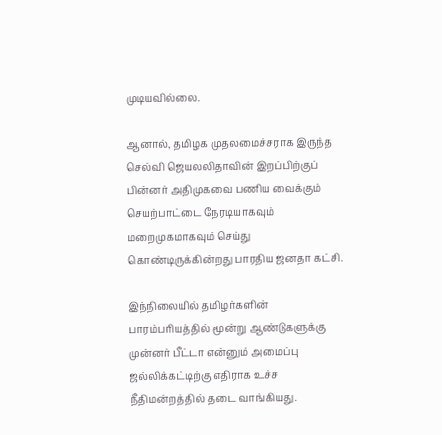முடியவில்லை.

ஆனால், தமிழக முதலமைச்சராக இருந்த செல்வி ஜெயலலிதாவின் இறப்பிற்குப் பின்னர் அதிமுகவை பணிய வைக்கும் செயற்பாட்டை நேரடியாகவும் மறைமுகமாகவும் செய்து கொண்டிருக்கின்றது பாரதிய ஜனதா கட்சி.

இந்நிலையில் தமிழர்களின் பாரம்பரியத்தில் மூன்று ஆண்டுகளுக்கு முன்னர் பீட்டா என்னும் அமைப்பு ஜல்லிக்கட்டிற்கு எதிராக உச்ச நீதிமன்றத்தில் தடை வாங்கியது.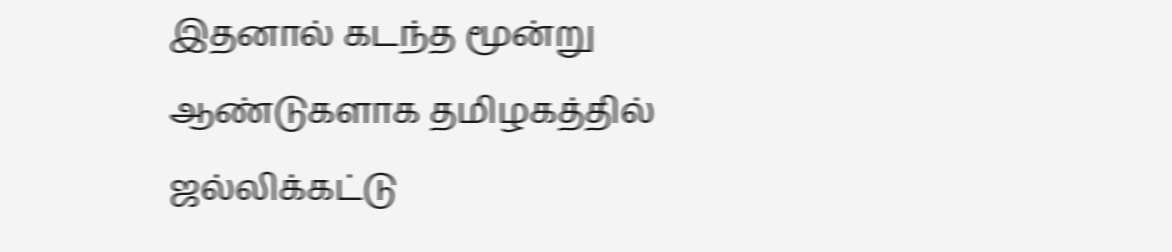இதனால் கடந்த மூன்று ஆண்டுகளாக தமிழகத்தில் ஜல்லிக்கட்டு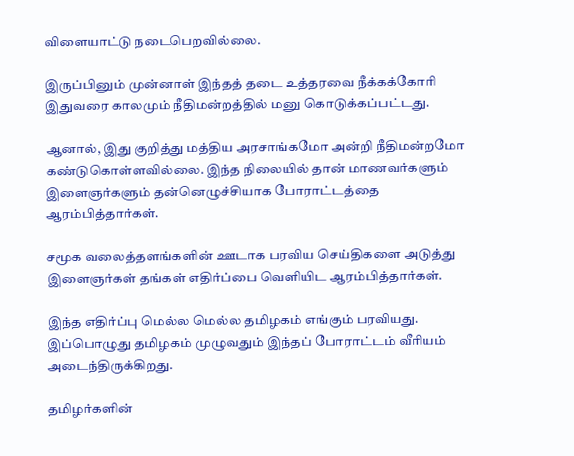விளையாட்டு நடைபெறவில்லை.

இருப்பினும் முன்னாள் இந்தத் தடை உத்தரவை நீக்கக்கோரி இதுவரை காலமும் நீதிமன்றத்தில் மனு கொடுக்கப்பட்டது.

ஆனால், இது குறித்து மத்திய அரசாங்கமோ அன்றி நீதிமன்றமோ கண்டுகொள்ளவில்லை. இந்த நிலையில் தான் மாணவர்களும் இளைஞர்களும் தன்னெழுச்சியாக போராட்டத்தை ஆரம்பித்தார்கள்.

சமூக வலைத்தளங்களின் ஊடாக பரவிய செய்திகளை அடுத்து இளைஞர்கள் தங்கள் எதிர்ப்பை வெளியிட ஆரம்பித்தார்கள்.

இந்த எதிர்ப்பு மெல்ல மெல்ல தமிழகம் எங்கும் பரவியது. இப்பொழுது தமிழகம் முழுவதும் இந்தப் போராட்டம் வீரியம் அடைந்திருக்கிறது.

தமிழர்களின்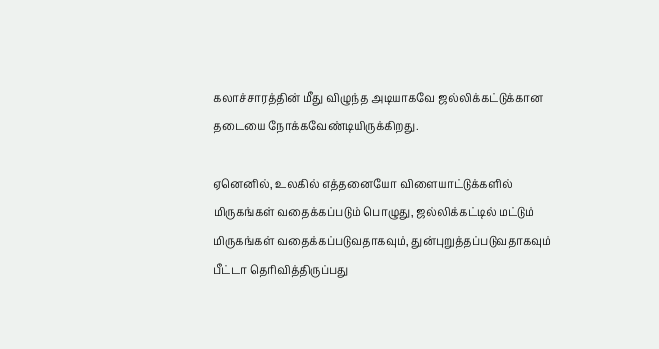கலாச்சாரத்தின் மீது விழுந்த அடியாகவே ஜல்லிக்கட்டுக்கான தடையை நோக்கவேண்டியிருக்கிறது.

ஏனெனில், உலகில் எத்தனையோ விளையாட்டுக்களில் மிருகங்கள் வதைக்கப்படும் பொழுது, ஜல்லிக்கட்டில் மட்டும் மிருகங்கள் வதைக்கப்படுவதாகவும், துன்புறுத்தப்படுவதாகவும் பீட்டா தெரிவித்திருப்பது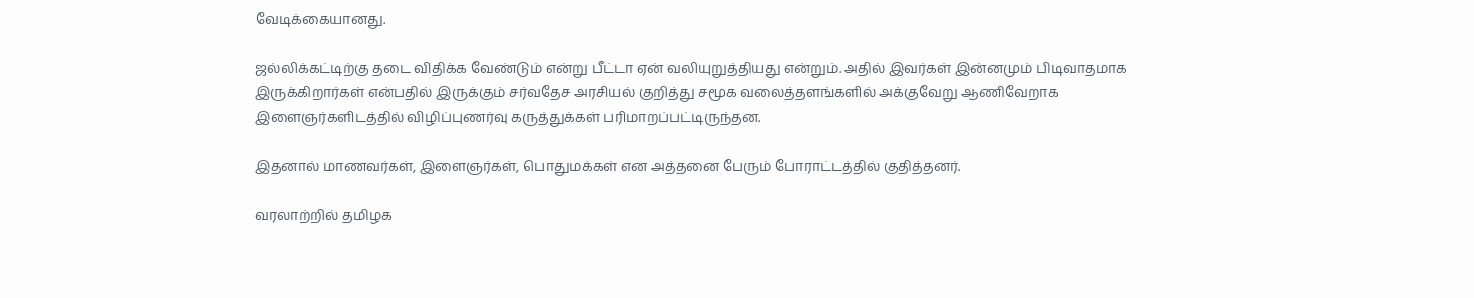வேடிக்கையானது.

ஜல்லிக்கட்டிற்கு தடை விதிக்க வேண்டும் என்று பீட்டா ஏன் வலியுறுத்தியது என்றும். அதில் இவர்கள் இன்னமும் பிடிவாதமாக இருக்கிறார்கள் என்பதில் இருக்கும் சர்வதேச அரசியல் குறித்து சமூக வலைத்தளங்களில் அக்குவேறு ஆணிவேறாக இளைஞர்களிடத்தில் விழிப்புணர்வு கருத்துக்கள் பரிமாறப்பட்டிருந்தன.

இதனால் மாணவர்கள், இளைஞர்கள், பொதுமக்கள் என அத்தனை பேரும் போராட்டத்தில் குதித்தனர்.

வரலாற்றில் தமிழக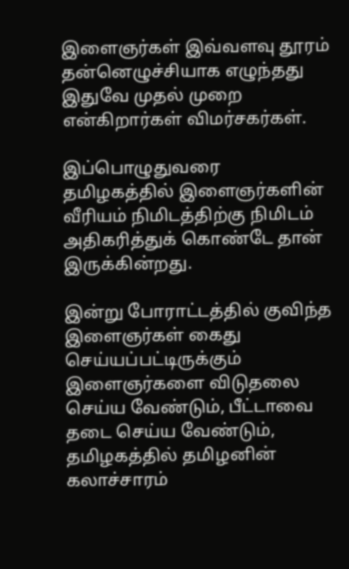இளைஞர்கள் இவ்வளவு தூரம் தன்னெழுச்சியாக எழுந்தது இதுவே முதல் முறை என்கிறார்கள் விமர்சகர்கள்.

இப்பொழுதுவரை தமிழகத்தில் இளைஞர்களின் வீரியம் நிமிடத்திற்கு நிமிடம் அதிகரித்துக் கொண்டே தான் இருக்கின்றது.

இன்று போராட்டத்தில் குவிந்த இளைஞர்கள் கைது செய்யப்பட்டிருக்கும் இளைஞர்களை விடுதலை செய்ய வேண்டும், பீட்டாவை தடை செய்ய வேண்டும், தமிழகத்தில் தமிழனின் கலாச்சாரம்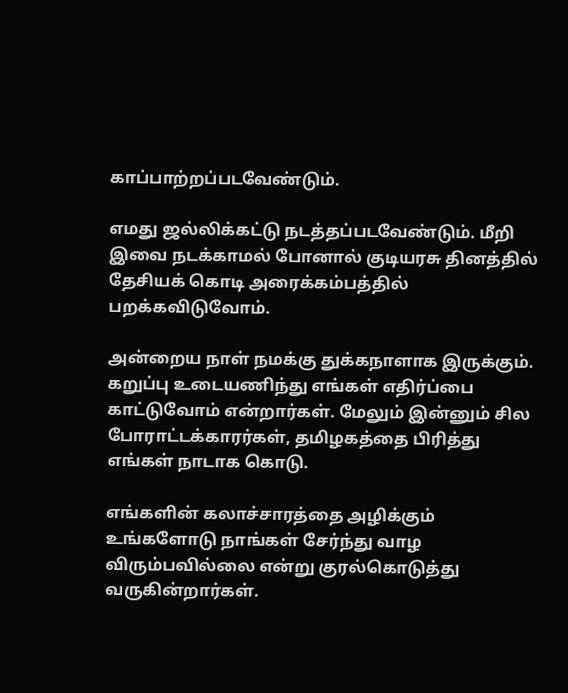காப்பாற்றப்படவேண்டும்.

எமது ஜல்லிக்கட்டு நடத்தப்படவேண்டும். மீறி இவை நடக்காமல் போனால் குடியரசு தினத்தில் தேசியக் கொடி அரைக்கம்பத்தில் பறக்கவிடுவோம்.

அன்றைய நாள் நமக்கு துக்கநாளாக இருக்கும். கறுப்பு உடையணிந்து எங்கள் எதிர்ப்பை காட்டுவோம் என்றார்கள். மேலும் இன்னும் சில போராட்டக்காரர்கள், தமிழகத்தை பிரித்து எங்கள் நாடாக கொடு.

எங்களின் கலாச்சாரத்தை அழிக்கும் உங்களோடு நாங்கள் சேர்ந்து வாழ விரும்பவில்லை என்று குரல்கொடுத்து வருகின்றார்கள்.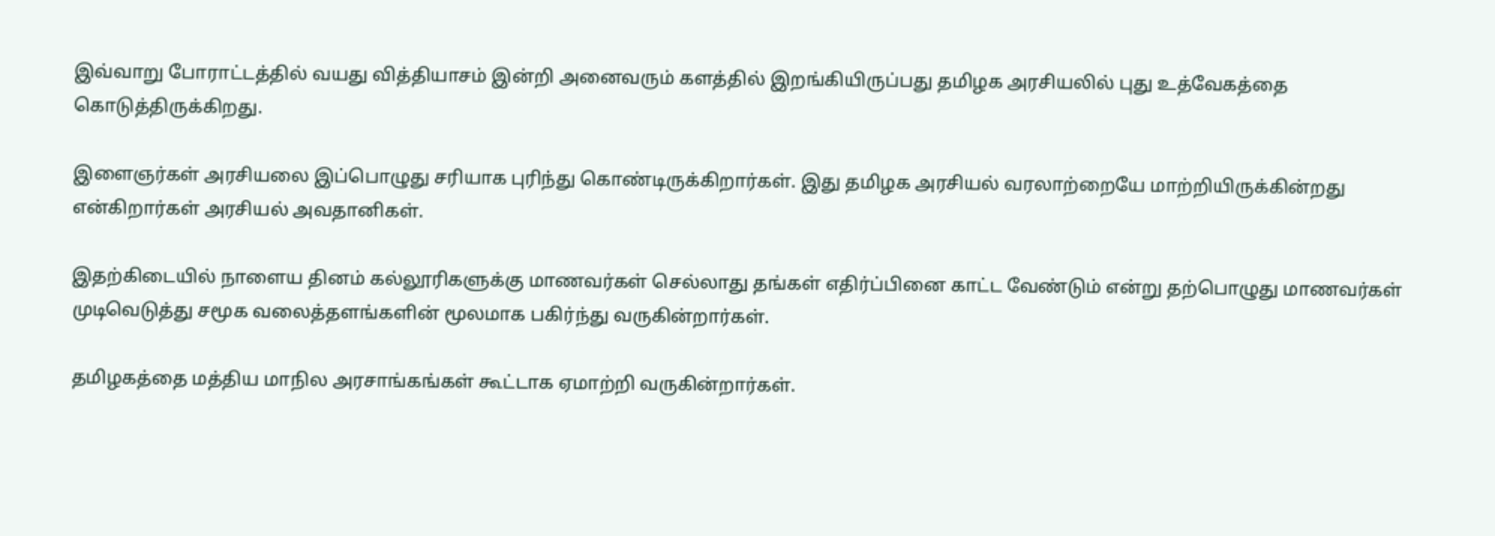இவ்வாறு போராட்டத்தில் வயது வித்தியாசம் இன்றி அனைவரும் களத்தில் இறங்கியிருப்பது தமிழக அரசியலில் புது உத்வேகத்தை கொடுத்திருக்கிறது.

இளைஞர்கள் அரசியலை இப்பொழுது சரியாக புரிந்து கொண்டிருக்கிறார்கள். இது தமிழக அரசியல் வரலாற்றையே மாற்றியிருக்கின்றது என்கிறார்கள் அரசியல் அவதானிகள்.

இதற்கிடையில் நாளைய தினம் கல்லூரிகளுக்கு மாணவர்கள் செல்லாது தங்கள் எதிர்ப்பினை காட்ட வேண்டும் என்று தற்பொழுது மாணவர்கள் முடிவெடுத்து சமூக வலைத்தளங்களின் மூலமாக பகிர்ந்து வருகின்றார்கள்.

தமிழகத்தை மத்திய மாநில அரசாங்கங்கள் கூட்டாக ஏமாற்றி வருகின்றார்கள்.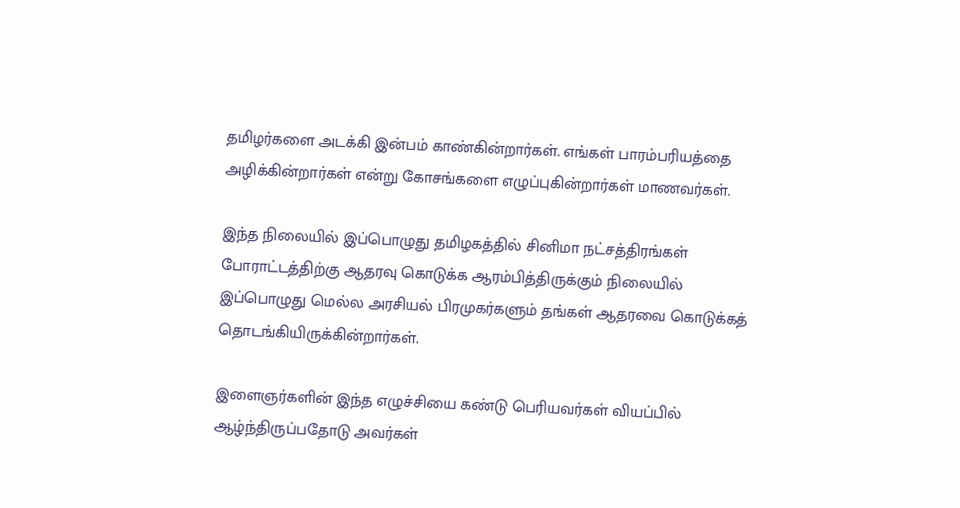தமிழர்களை அடக்கி இன்பம் காண்கின்றார்கள். எங்கள் பாரம்பரியத்தை அழிக்கின்றார்கள் என்று கோசங்களை எழுப்புகின்றார்கள் மாணவர்கள்.

இந்த நிலையில் இப்பொழுது தமிழகத்தில் சினிமா நட்சத்திரங்கள் போராட்டத்திற்கு ஆதரவு கொடுக்க ஆரம்பித்திருக்கும் நிலையில் இப்பொழுது மெல்ல அரசியல் பிரமுகர்களும் தங்கள் ஆதரவை கொடுக்கத் தொடங்கியிருக்கின்றார்கள்.

இளைஞர்களின் இந்த எழுச்சியை கண்டு பெரியவர்கள் வியப்பில் ஆழ்ந்திருப்பதோடு அவர்கள்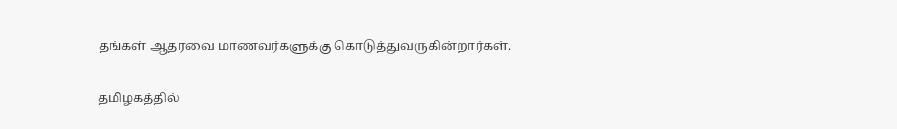தங்கள் ஆதரவை மாணவர்களுக்கு கொடுத்துவருகின்றார்கள்.

தமிழகத்தில்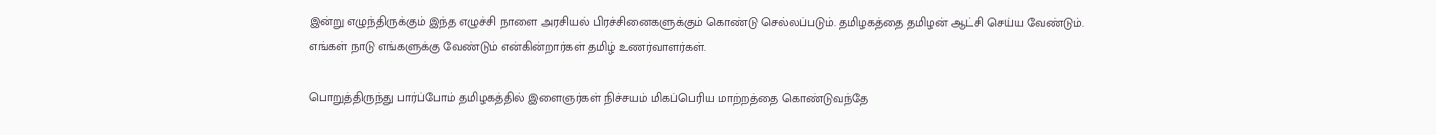இன்று எழுந்திருக்கும் இந்த எழுச்சி நாளை அரசியல் பிரச்சினைகளுக்கும் கொண்டு செல்லப்படும். தமிழகத்தை தமிழன் ஆட்சி செய்ய வேண்டும். எங்கள் நாடு எங்களுக்கு வேண்டும் என்கின்றார்கள் தமிழ் உணர்வாளர்கள்.

பொறுத்திருந்து பார்ப்போம் தமிழகத்தில் இளைஞர்கள் நிச்சயம் மிகப்பெரிய மாற்றத்தை கொண்டுவந்தே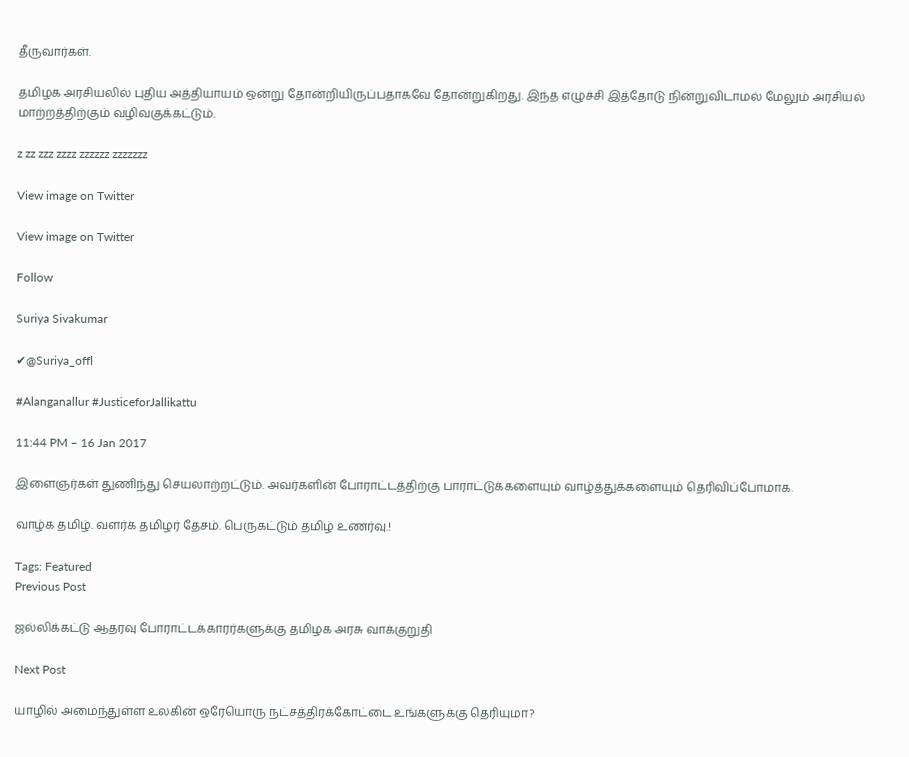தீருவார்கள்.

தமிழக அரசியலில் புதிய அத்தியாயம் ஒன்று தோன்றியிருப்பதாகவே தோன்றுகிறது. இந்த எழுச்சி இத்தோடு நின்றுவிடாமல் மேலும் அரசியல் மாற்றத்திற்கும் வழிவகுக்கட்டும்.

z zz zzz zzzz zzzzzz zzzzzzz

View image on Twitter

View image on Twitter

Follow

Suriya Sivakumar

✔@Suriya_offl

#Alanganallur #JusticeforJallikattu

11:44 PM – 16 Jan 2017

இளைஞர்கள் துணிந்து செயலாற்றட்டும். அவர்களின் போராட்டத்திற்கு பாராட்டுக்களையும் வாழ்த்துக்களையும் தெரிவிப்போமாக.

வாழ்க தமிழ். வளர்க தமிழர் தேசம். பெருகட்டும் தமிழ் உணர்வு.!

Tags: Featured
Previous Post

ஜல்லிக்கட்டு ஆதரவு போராட்டக்காரர்களுக்கு தமிழக அரசு வாக்குறுதி

Next Post

யாழில் அமைந்துள்ள உலகின் ஒரேயொரு நட்சத்திரக்கோட்டை உங்களுக்கு தெரியுமா?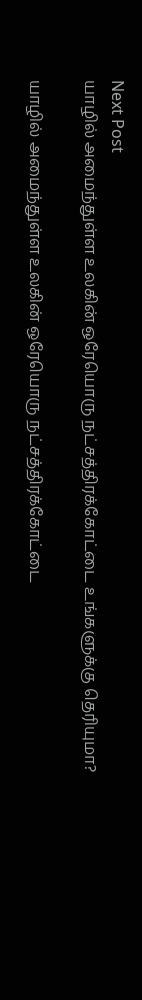Next Post
யாழில் அமைந்துள்ள உலகின் ஒரேயொரு நட்சத்திரக்கோட்டை உங்களுக்கு தெரியுமா?

யாழில் அமைந்துள்ள உலகின் ஒரேயொரு நட்சத்திரக்கோட்டை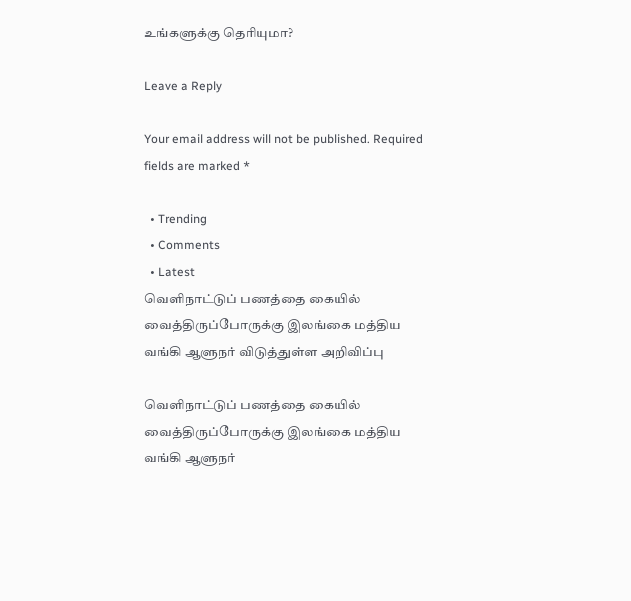உங்களுக்கு தெரியுமா?

Leave a Reply

Your email address will not be published. Required fields are marked *

  • Trending
  • Comments
  • Latest
வெளிநாட்டுப் பணத்தை கையில் வைத்திருப்போருக்கு இலங்கை மத்திய வங்கி ஆளுநர் விடுத்துள்ள அறிவிப்பு

வெளிநாட்டுப் பணத்தை கையில் வைத்திருப்போருக்கு இலங்கை மத்திய வங்கி ஆளுநர்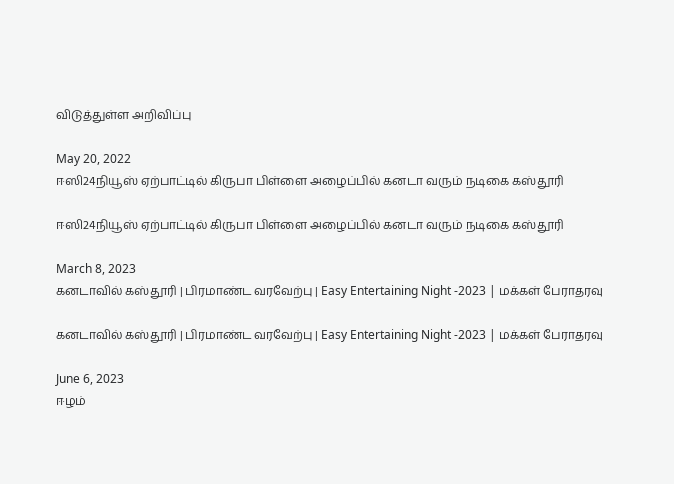விடுத்துள்ள அறிவிப்பு

May 20, 2022
ஈஸி24நியூஸ் ஏற்பாட்டில் கிருபா பிள்ளை அழைப்பில் கனடா வரும் நடிகை கஸ்தூரி

ஈஸி24நியூஸ் ஏற்பாட்டில் கிருபா பிள்ளை அழைப்பில் கனடா வரும் நடிகை கஸ்தூரி

March 8, 2023
கனடாவில் கஸ்தூரி | பிரமாண்ட வரவேற்பு | Easy Entertaining Night -2023 | மக்கள் பேராதரவு

கனடாவில் கஸ்தூரி | பிரமாண்ட வரவேற்பு | Easy Entertaining Night -2023 | மக்கள் பேராதரவு

June 6, 2023
ஈழம்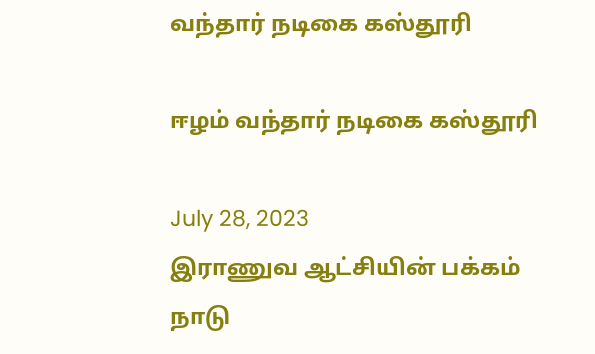வந்தார் நடிகை கஸ்தூரி

ஈழம் வந்தார் நடிகை கஸ்தூரி

July 28, 2023
இராணுவ ஆட்சியின் பக்கம் நாடு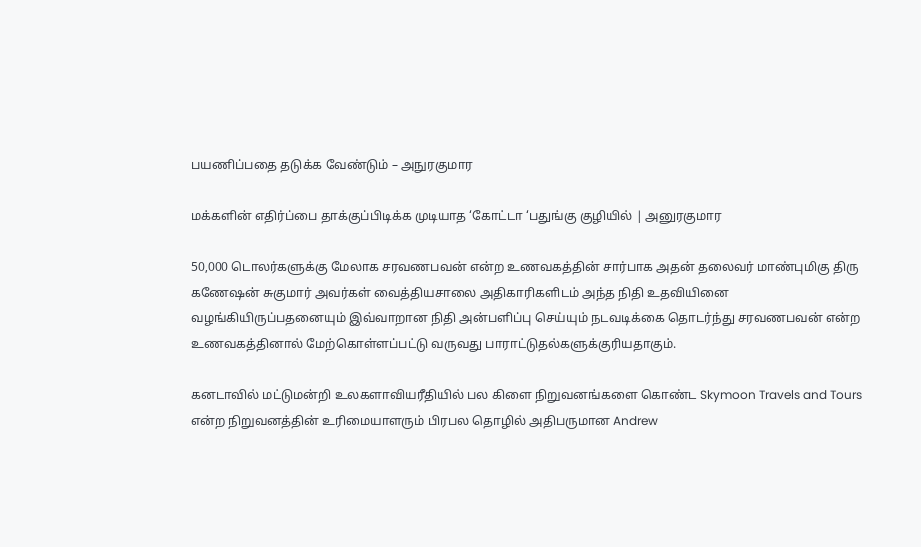பயணிப்பதை தடுக்க வேண்டும் – அநுரகுமார

மக்களின் எதிர்ப்பை தாக்குப்பிடிக்க முடியாத ‘கோட்டா ‘பதுங்கு குழியில் | அனுரகுமார

50,000 டொலர்களுக்கு மேலாக சரவணபவன் என்ற உணவகத்தின் சார்பாக அதன் தலைவர் மாண்புமிகு திரு கணேஷன் சுகுமார் அவர்கள் வைத்தியசாலை அதிகாரிகளிடம் அந்த நிதி உதவியினை வழங்கியிருப்பதனையும் இவ்வாறான நிதி அன்பளிப்பு செய்யும் நடவடிக்கை தொடர்ந்து சரவணபவன் என்ற உணவகத்தினால் மேற்கொள்ளப்பட்டு வருவது பாராட்டுதல்களுக்குரியதாகும்.

கனடாவில் மட்டுமன்றி உலகளாவியரீதியில் பல கிளை நிறுவனங்களை கொண்ட Skymoon Travels and Tours என்ற நிறுவனத்தின் உரிமையாளரும் பிரபல தொழில் அதிபருமான Andrew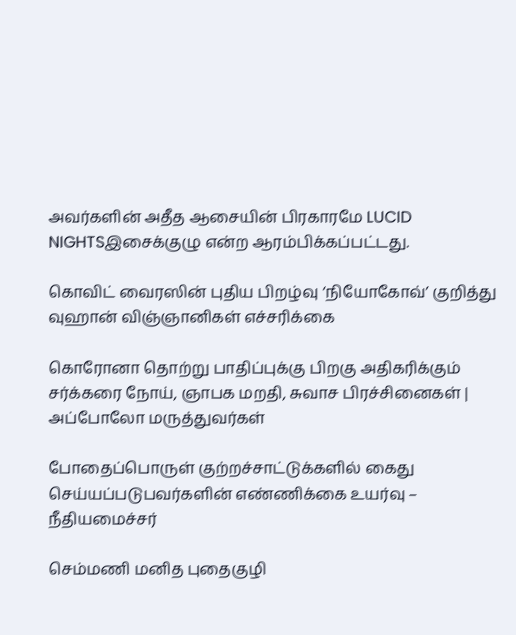அவர்களின் அதீத ஆசையின் பிரகாரமே LUCID NIGHTSஇசைக்குழு என்ற ஆரம்பிக்கப்பட்டது.

கொவிட் வைரஸின் புதிய பிறழ்வு ‘நியோகோவ்’ குறித்து வுஹான் விஞ்ஞானிகள் எச்சரிக்கை

கொரோனா தொற்று பாதிப்புக்கு பிறகு அதிகரிக்கும் சர்க்கரை நோய், ஞாபக மறதி, சுவாச பிரச்சினைகள் | அப்போலோ மருத்துவர்கள்

போதைப்பொருள் குற்றச்சாட்டுக்களில் கைது செய்யப்படுபவர்களின் எண்ணிக்கை உயர்வு – நீதியமைச்சர்

செம்மணி மனித புதைகுழி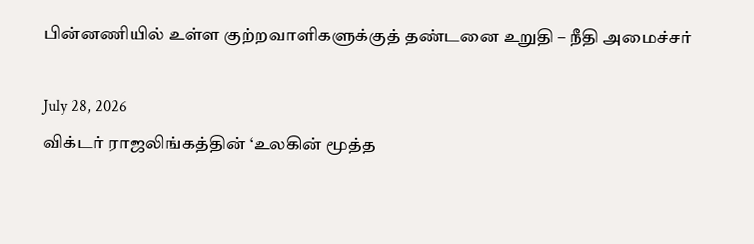பின்னணியில் உள்ள குற்றவாளிகளுக்குத் தண்டனை உறுதி – நீதி அமைச்சர்

July 28, 2026
விக்டர் ராஜலிங்கத்தின் ‘உலகின் மூத்த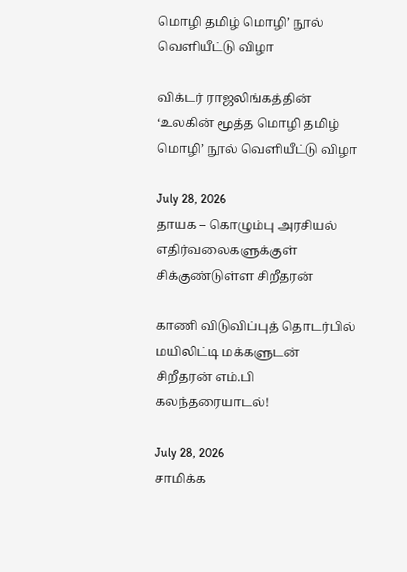மொழி தமிழ் மொழி’ நூல் வெளியீட்டு விழா

விக்டர் ராஜலிங்கத்தின் ‘உலகின் மூத்த மொழி தமிழ் மொழி’ நூல் வெளியீட்டு விழா

July 28, 2026
தாயக – கொழும்பு அரசியல் எதிர்வலைகளுக்குள் சிக்குண்டுள்ள சிறீதரன்

காணி விடுவிப்புத் தொடர்பில் மயிலிட்டி மக்களுடன் சிறீதரன் எம்.பி கலந்தரையாடல்!

July 28, 2026
சாமிக்க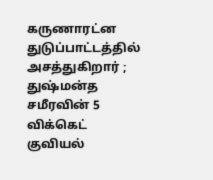கருணாரட்ன துடுப்பாட்டத்தில் அசத்துகிறார் ; துஷ்மன்த சமீரவின் 5 விக்கெட் குவியல்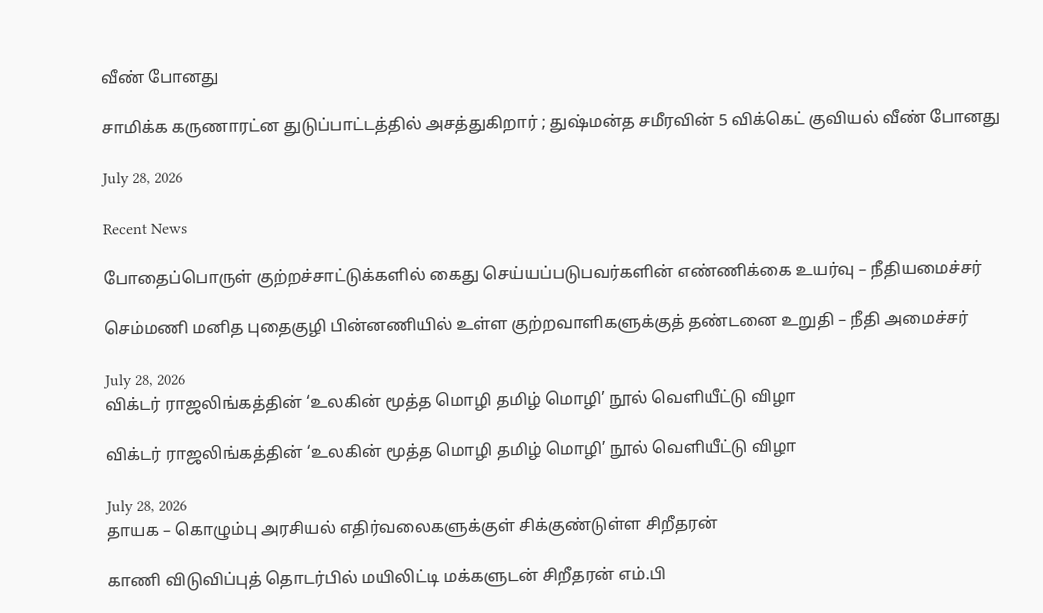வீண் போனது

சாமிக்க கருணாரட்ன துடுப்பாட்டத்தில் அசத்துகிறார் ; துஷ்மன்த சமீரவின் 5 விக்கெட் குவியல் வீண் போனது

July 28, 2026

Recent News

போதைப்பொருள் குற்றச்சாட்டுக்களில் கைது செய்யப்படுபவர்களின் எண்ணிக்கை உயர்வு – நீதியமைச்சர்

செம்மணி மனித புதைகுழி பின்னணியில் உள்ள குற்றவாளிகளுக்குத் தண்டனை உறுதி – நீதி அமைச்சர்

July 28, 2026
விக்டர் ராஜலிங்கத்தின் ‘உலகின் மூத்த மொழி தமிழ் மொழி’ நூல் வெளியீட்டு விழா

விக்டர் ராஜலிங்கத்தின் ‘உலகின் மூத்த மொழி தமிழ் மொழி’ நூல் வெளியீட்டு விழா

July 28, 2026
தாயக – கொழும்பு அரசியல் எதிர்வலைகளுக்குள் சிக்குண்டுள்ள சிறீதரன்

காணி விடுவிப்புத் தொடர்பில் மயிலிட்டி மக்களுடன் சிறீதரன் எம்.பி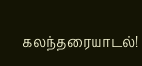கலந்தரையாடல்!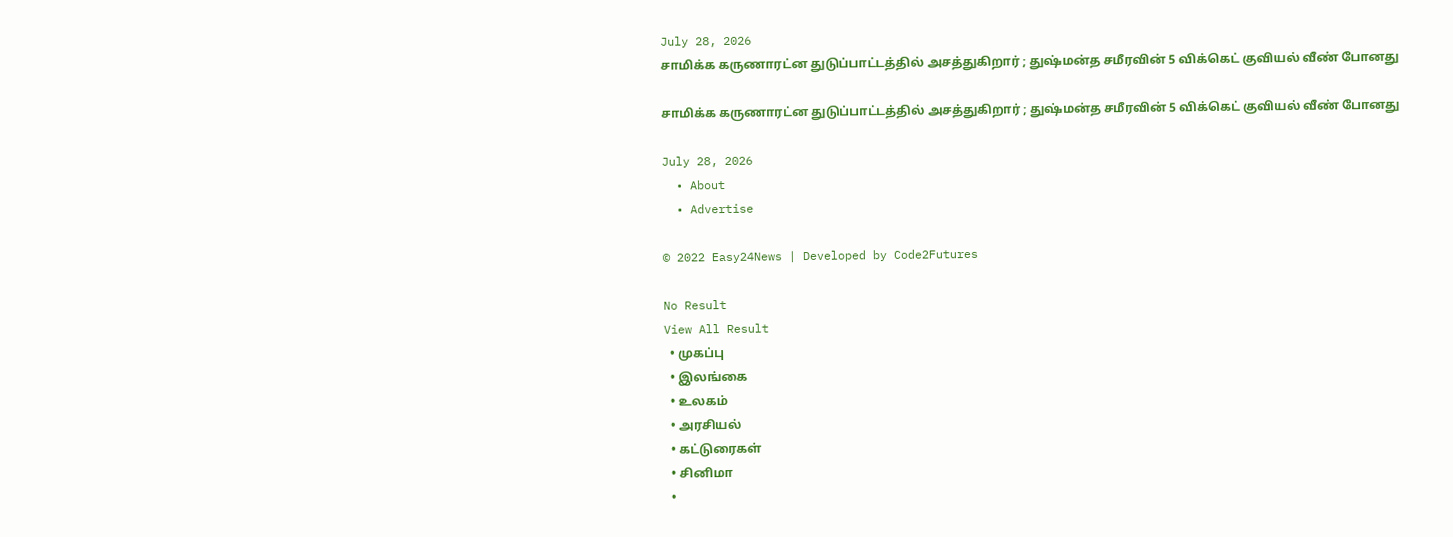July 28, 2026
சாமிக்க கருணாரட்ன துடுப்பாட்டத்தில் அசத்துகிறார் ; துஷ்மன்த சமீரவின் 5 விக்கெட் குவியல் வீண் போனது

சாமிக்க கருணாரட்ன துடுப்பாட்டத்தில் அசத்துகிறார் ; துஷ்மன்த சமீரவின் 5 விக்கெட் குவியல் வீண் போனது

July 28, 2026
  • About
  • Advertise

© 2022 Easy24News | Developed by Code2Futures

No Result
View All Result
  • முகப்பு
  • இலங்கை
  • உலகம்
  • அரசியல்
  • கட்டுரைகள்
  • சினிமா
  •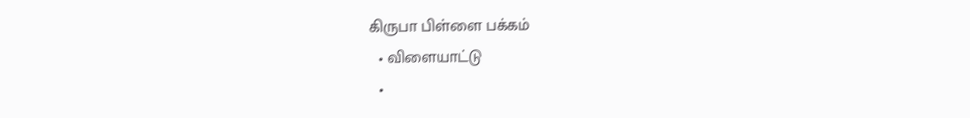கிருபா பிள்ளை பக்கம்
  • விளையாட்டு
  •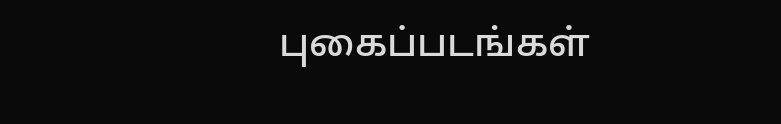புகைப்படங்கள்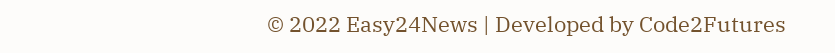© 2022 Easy24News | Developed by Code2Futures